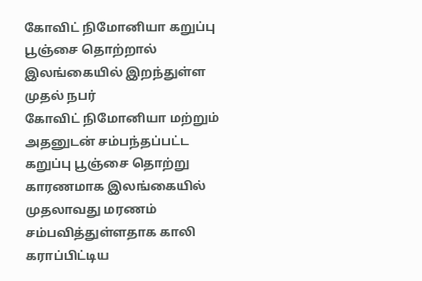கோவிட் நிமோனியா கறுப்பு பூஞ்சை தொற்றால் இலங்கையில் இறந்துள்ள முதல் நபர்
கோவிட் நிமோனியா மற்றும் அதனுடன் சம்பந்தப்பட்ட கறுப்பு பூஞ்சை தொற்று காரணமாக இலங்கையில் முதலாவது மரணம் சம்பவித்துள்ளதாக காலி கராப்பிட்டிய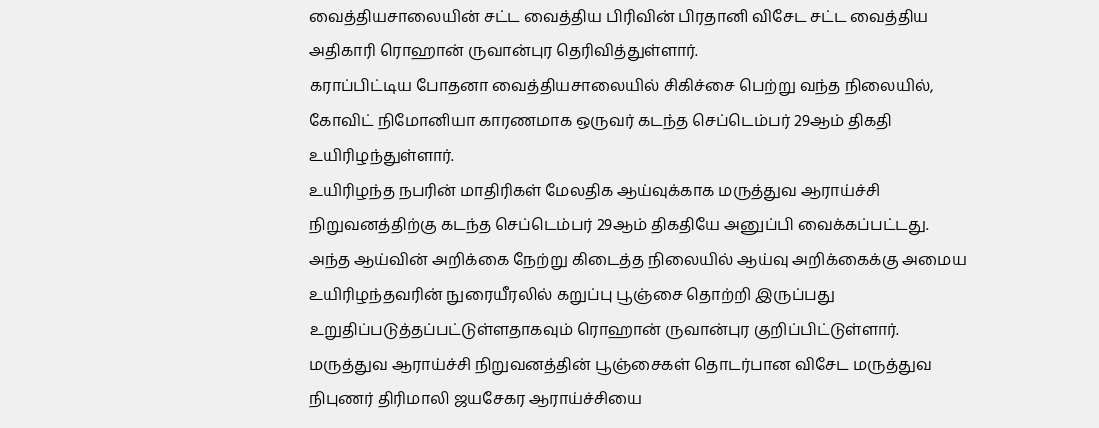வைத்தியசாலையின் சட்ட வைத்திய பிரிவின் பிரதானி விசேட சட்ட வைத்திய அதிகாரி ரொஹான் ருவான்புர தெரிவித்துள்ளார்.
கராப்பிட்டிய போதனா வைத்தியசாலையில் சிகிச்சை பெற்று வந்த நிலையில், கோவிட் நிமோனியா காரணமாக ஒருவர் கடந்த செப்டெம்பர் 29ஆம் திகதி உயிரிழந்துள்ளார்.
உயிரிழந்த நபரின் மாதிரிகள் மேலதிக ஆய்வுக்காக மருத்துவ ஆராய்ச்சி நிறுவனத்திற்கு கடந்த செப்டெம்பர் 29ஆம் திகதியே அனுப்பி வைக்கப்பட்டது.
அந்த ஆய்வின் அறிக்கை நேற்று கிடைத்த நிலையில் ஆய்வு அறிக்கைக்கு அமைய உயிரிழந்தவரின் நுரையீரலில் கறுப்பு பூஞ்சை தொற்றி இருப்பது உறுதிப்படுத்தப்பட்டுள்ளதாகவும் ரொஹான் ருவான்புர குறிப்பிட்டுள்ளார்.
மருத்துவ ஆராய்ச்சி நிறுவனத்தின் பூஞ்சைகள் தொடர்பான விசேட மருத்துவ நிபுணர் திரிமாலி ஜயசேகர ஆராய்ச்சியை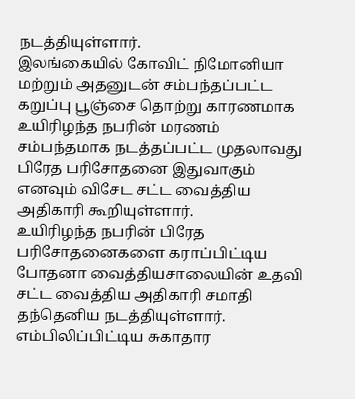நடத்தியுள்ளார்.
இலங்கையில் கோவிட் நிமோனியா மற்றும் அதனுடன் சம்பந்தப்பட்ட கறுப்பு பூஞ்சை தொற்று காரணமாக உயிரிழந்த நபரின் மரணம் சம்பந்தமாக நடத்தப்பட்ட முதலாவது பிரேத பரிசோதனை இதுவாகும் எனவும் விசேட சட்ட வைத்திய அதிகாரி கூறியுள்ளார்.
உயிரிழந்த நபரின் பிரேத பரிசோதனைகளை கராப்பிட்டிய போதனா வைத்தியசாலையின் உதவி சட்ட வைத்திய அதிகாரி சமாதி தந்தெனிய நடத்தியுள்ளார்.
எம்பிலிப்பிட்டிய சுகாதார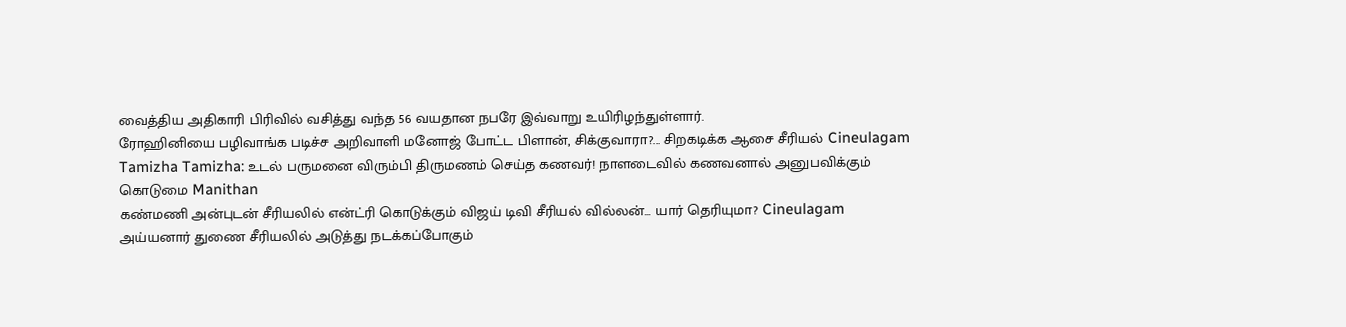வைத்திய அதிகாரி பிரிவில் வசித்து வந்த 56 வயதான நபரே இவ்வாறு உயிரிழந்துள்ளார்.
ரோஹினியை பழிவாங்க படிச்ச அறிவாளி மனோஜ் போட்ட பிளான், சிக்குவாரா?... சிறகடிக்க ஆசை சீரியல் Cineulagam
Tamizha Tamizha: உடல் பருமனை விரும்பி திருமணம் செய்த கணவர்! நாளடைவில் கணவனால் அனுபவிக்கும் கொடுமை Manithan
கண்மணி அன்புடன் சீரியலில் என்ட்ரி கொடுக்கும் விஜய் டிவி சீரியல் வில்லன்... யார் தெரியுமா? Cineulagam
அய்யனார் துணை சீரியலில் அடுத்து நடக்கப்போகும்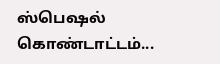ஸ்பெஷல் கொண்டாட்டம்...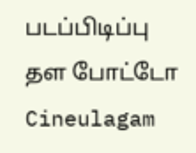படப்பிடிப்பு தள போட்டோ Cineulagam